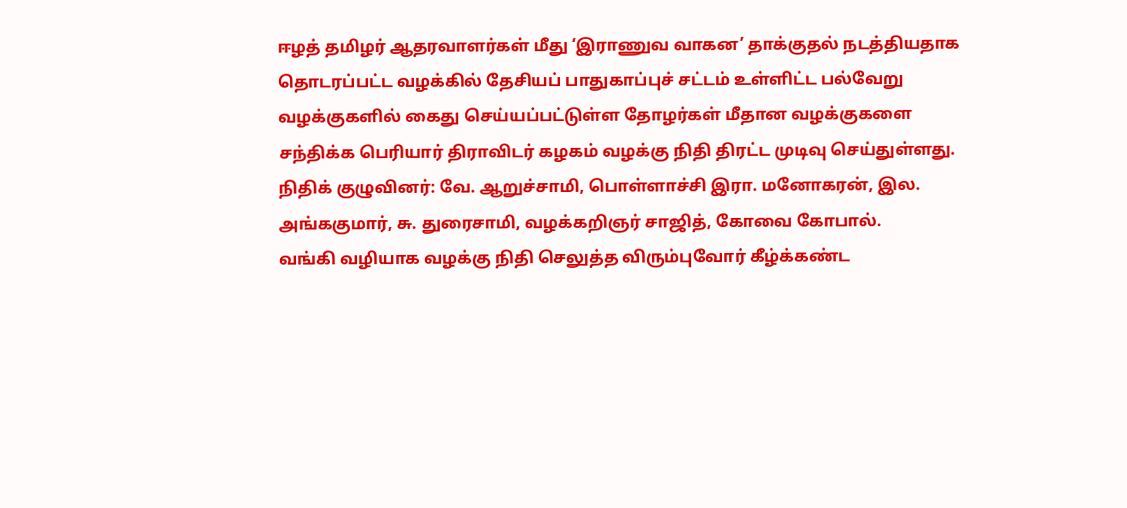ஈழத் தமிழர் ஆதரவாளர்கள் மீது ‘இராணுவ வாகன’ தாக்குதல் நடத்தியதாக தொடரப்பட்ட வழக்கில் தேசியப் பாதுகாப்புச் சட்டம் உள்ளிட்ட பல்வேறு வழக்குகளில் கைது செய்யப்பட்டுள்ள தோழர்கள் மீதான வழக்குகளை சந்திக்க பெரியார் திராவிடர் கழகம் வழக்கு நிதி திரட்ட முடிவு செய்துள்ளது.
நிதிக் குழுவினர்: வே. ஆறுச்சாமி, பொள்ளாச்சி இரா. மனோகரன், இல. அங்ககுமார், சு. துரைசாமி, வழக்கறிஞர் சாஜித், கோவை கோபால்.
வங்கி வழியாக வழக்கு நிதி செலுத்த விரும்புவோர் கீழ்க்கண்ட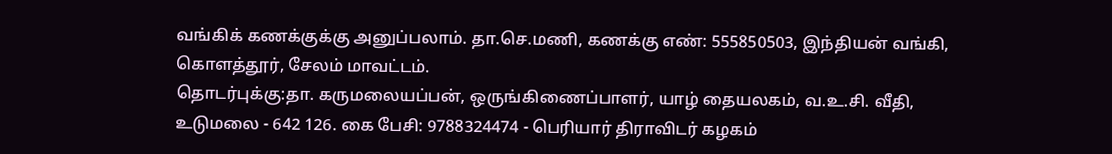வங்கிக் கணக்குக்கு அனுப்பலாம். தா.செ.மணி, கணக்கு எண்: 555850503, இந்தியன் வங்கி, கொளத்தூர், சேலம் மாவட்டம்.
தொடர்புக்கு:தா. கருமலையப்பன், ஒருங்கிணைப்பாளர், யாழ் தையலகம், வ.உ.சி. வீதி, உடுமலை - 642 126. கை பேசி: 9788324474 - பெரியார் திராவிடர் கழகம்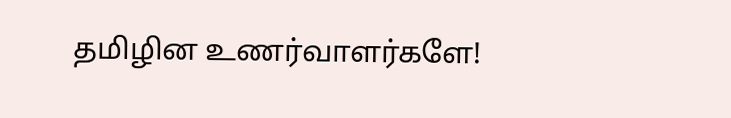தமிழின உணர்வாளர்களே!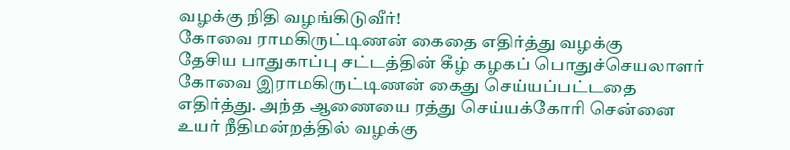வழக்கு நிதி வழங்கிடுவீர்!
கோவை ராமகிருட்டிணன் கைதை எதிர்த்து வழக்கு
தேசிய பாதுகாப்பு சட்டத்தின் கீழ் கழகப் பொதுச்செயலாளர் கோவை இராமகிருட்டிணன் கைது செய்யப்பட்டதை எதிர்த்து. அந்த ஆணையை ரத்து செய்யக்கோரி சென்னை உயர் நீதிமன்றத்தில் வழக்கு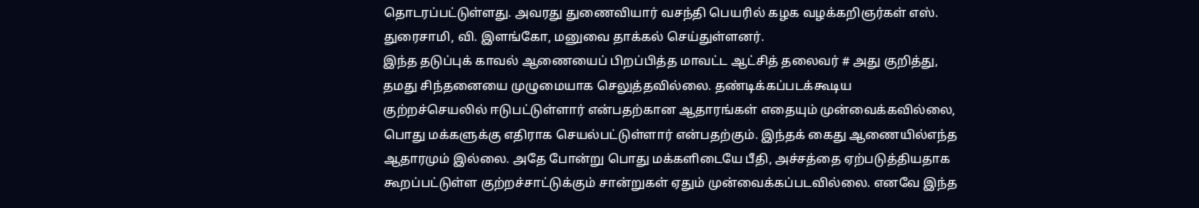தொடரப்பட்டுள்ளது. அவரது துணைவியார் வசந்தி பெயரில் கழக வழக்கறிஞர்கள் எஸ். துரைசாமி, வி. இளங்கோ, மனுவை தாக்கல் செய்துள்ளனர்.
இந்த தடுப்புக் காவல் ஆணையைப் பிறப்பித்த மாவட்ட ஆட்சித் தலைவர் # அது குறித்து, தமது சிந்தனையை முழுமையாக செலுத்தவில்லை. தண்டிக்கப்படக்கூடிய குற்றச்செயலில் ஈடுபட்டுள்ளார் என்பதற்கான ஆதாரங்கள் எதையும் முன்வைக்கவில்லை, பொது மக்களுக்கு எதிராக செயல்பட்டுள்ளார் என்பதற்கும். இந்தக் கைது ஆணையில்எந்த ஆதாரமும் இல்லை. அதே போன்று பொது மக்களிடையே பீதி, அச்சத்தை ஏற்படுத்தியதாக கூறப்பட்டுள்ள குற்றச்சாட்டுக்கும் சான்றுகள் ஏதும் முன்வைக்கப்படவில்லை. எனவே இந்த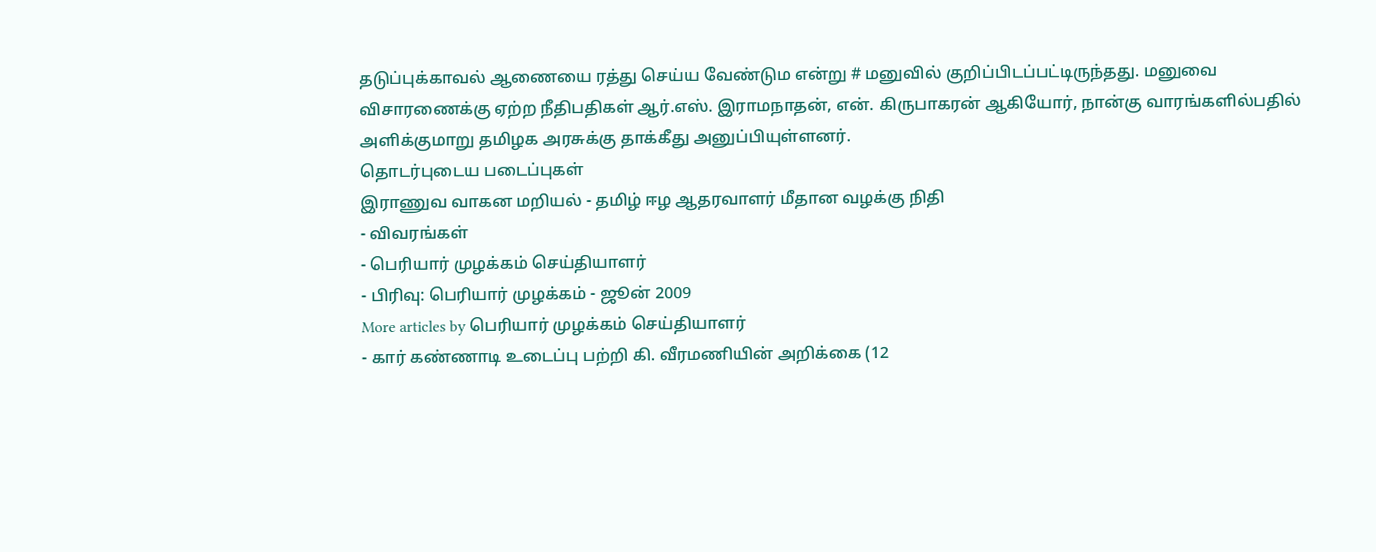தடுப்புக்காவல் ஆணையை ரத்து செய்ய வேண்டும என்று # மனுவில் குறிப்பிடப்பட்டிருந்தது. மனுவை விசாரணைக்கு ஏற்ற நீதிபதிகள் ஆர்.எஸ். இராமநாதன், என். கிருபாகரன் ஆகியோர், நான்கு வாரங்களில்பதில் அளிக்குமாறு தமிழக அரசுக்கு தாக்கீது அனுப்பியுள்ளனர்.
தொடர்புடைய படைப்புகள்
இராணுவ வாகன மறியல் - தமிழ் ஈழ ஆதரவாளர் மீதான வழக்கு நிதி
- விவரங்கள்
- பெரியார் முழக்கம் செய்தியாளர்
- பிரிவு: பெரியார் முழக்கம் - ஜூன் 2009
More articles by பெரியார் முழக்கம் செய்தியாளர்
- கார் கண்ணாடி உடைப்பு பற்றி கி. வீரமணியின் அறிக்கை (12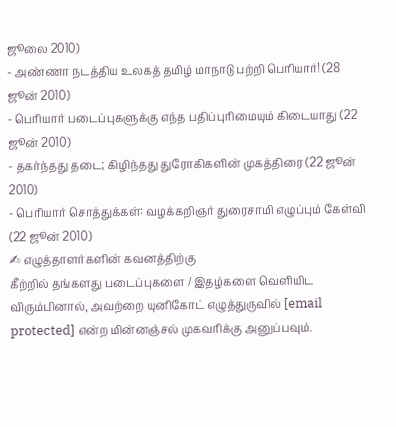ஜூலை 2010)
- அண்ணா நடத்திய உலகத் தமிழ் மாநாடு பற்றி பெரியார்! (28 ஜூன் 2010)
- பெரியார் படைப்புகளுக்கு எந்த பதிப்புரிமையும் கிடையாது (22 ஜூன் 2010)
- தகர்ந்தது தடை; கிழிந்தது துரோகிகளின் முகத்திரை (22 ஜூன் 2010)
- பெரியார் சொத்துக்கள்: வழக்கறிஞர் துரைசாமி எழுப்பும் கேள்வி (22 ஜூன் 2010)
✍ எழுத்தாளர்களின் கவனத்திற்கு
கீற்றில் தங்களது படைப்புகளை / இதழ்களை வெளியிட விரும்பினால், அவற்றை யுனிகோட் எழுத்துருவில் [email protected] என்ற மின்னஞ்சல் முகவரிக்கு அனுப்பவும்.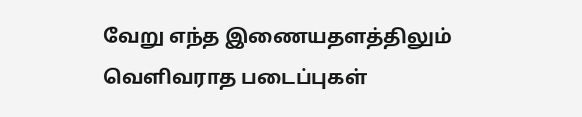வேறு எந்த இணையதளத்திலும் வெளிவராத படைப்புகள்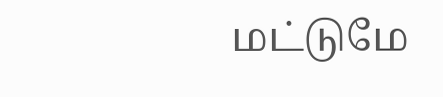மட்டுமே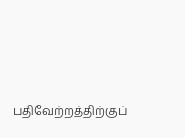பதிவேற்றத்திற்குப்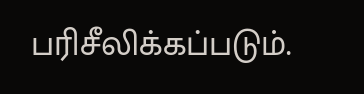பரிசீலிக்கப்படும்.